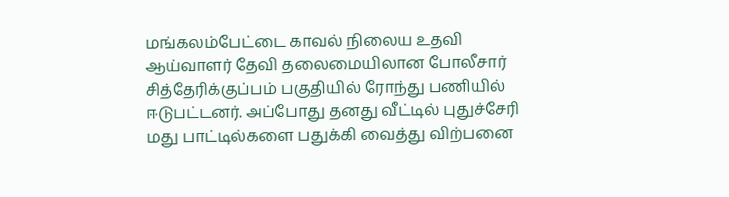மங்கலம்பேட்டை காவல் நிலைய உதவி ஆய்வாளர் தேவி தலைமையிலான போலீசார் சித்தேரிக்குப்பம் பகுதியில் ரோந்து பணியில் ஈடுபட்டனர். அப்போது தனது வீட்டில் புதுச்சேரி மது பாட்டில்களை பதுக்கி வைத்து விற்பனை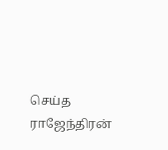செய்த ராஜேந்திரன்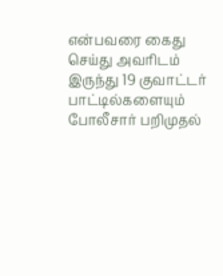என்பவரை கைது செய்து அவரிடம் இருந்து 19 குவாட்டர் பாட்டில்களையும் போலீசார் பறிமுதல்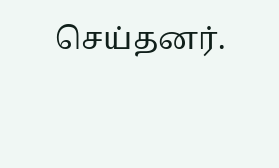செய்தனர்.